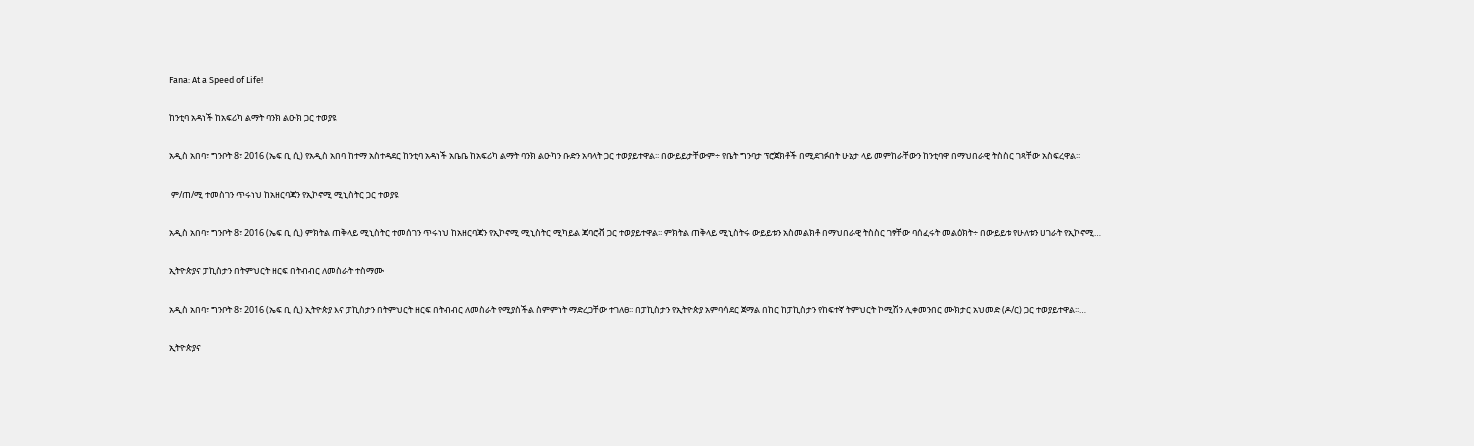Fana: At a Speed of Life!

ከንቲባ አዳነች ከአፍሪካ ልማት ባንክ ልዑክ ጋር ተወያዩ

አዲስ አበባ፣ ግንቦት 8፣ 2016 (ኤፍ ቢ ሲ) የአዲስ አበባ ከተማ አስተዳደር ከንቲባ አዳነች አቤቤ ከአፍሪካ ልማት ባንክ ልዑካን ቡድን አባላት ጋር ተወያይተዋል፡፡ በውይይታቸውም÷ የቤት ግንባታ ፕሮጀክቶች በሚደገፉበት ሁኔታ ላይ መምከራቸውን ከንቲባዋ በማህበራዊ ትስስር ገጻቸው አስፍረዋል፡፡

 ም/ጠ/ሚ ተመስገን ጥሩነህ ከአዘርባጃን የኢኮኖሚ ሚኒስትር ጋር ተወያዩ

አዲስ አበባ፣ ግንቦት 8፣ 2016 (ኤፍ ቢ ሲ) ምክትል ጠቅላይ ሚኒስትር ተመሰገን ጥሩነህ ከአዘርባጃን የኢኮኖሚ ሚኒስትር ሚካይል ጃባሮቭ ጋር ተወያይተዋል፡፡ ምክትል ጠቅላይ ሚኒስትሩ ውይይቱን አስመልክቶ በማህበራዊ ትስስር ገፃቸው ባሰፈሩት መልዕክት÷ በውይይቱ የሁለቱን ሀገራት የኢኮኖሚ…

ኢትዮጵያና ፓኪስታን በትምህርት ዘርፍ በትብብር ለመስራት ተስማሙ

አዲስ አበባ፣ ግንቦት 8፣ 2016 (ኤፍ ቢ ሲ) ኢትዮጵያ እና ፓኪስታን በትምህርት ዘርፍ በትብብር ለመስራት የሚያስችል ስምምነት ማድረጋቸው ተገለፀ፡፡ በፓኪስታን የኢትዮጵያ አምባሳደር ጀማል በከር ከፓኪስታን የከፍተኛ ትምህርት ኮሚሽን ሊቀመንበር ሙክታር አህመድ (ዶ/ር) ጋር ተወያይተዋል፡፡…

ኢትዮጵያና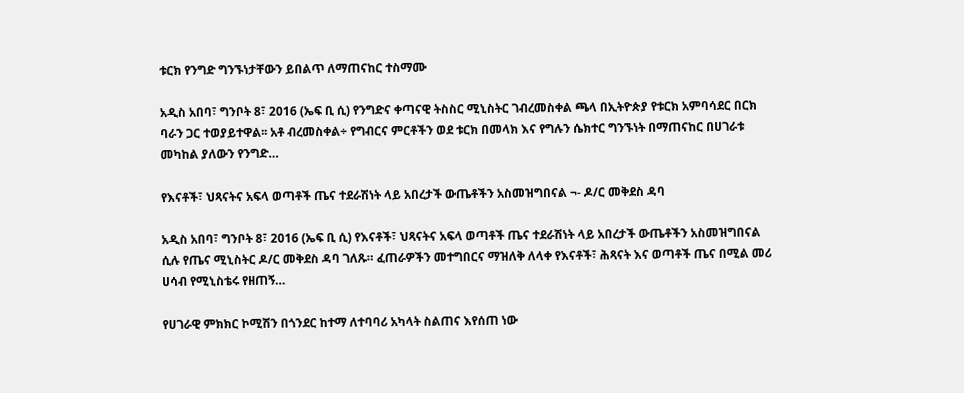ቱርክ የንግድ ግንኙነታቸውን ይበልጥ ለማጠናከር ተስማሙ

አዲስ አበባ፣ ግንቦት 8፣ 2016 (ኤፍ ቢ ሲ) የንግድና ቀጣናዊ ትስስር ሚኒስትር ገብረመስቀል ጫላ በኢትዮጵያ የቱርክ አምባሳደር በርክ ባራን ጋር ተወያይተዋል፡፡ አቶ ብረመስቀል÷ የግብርና ምርቶችን ወደ ቱርክ በመላክ እና የግሉን ሴክተር ግንኙነት በማጠናከር በሀገራቱ መካከል ያለውን የንግድ…

የእናቶች፣ ህጻናትና አፍላ ወጣቶች ጤና ተደራሽነት ላይ አበረታች ውጤቶችን አስመዝግበናል ¬- ዶ/ር መቅደስ ዳባ

አዲስ አበባ፣ ግንቦት 8፣ 2016 (ኤፍ ቢ ሲ) የእናቶች፣ ህጻናትና አፍላ ወጣቶች ጤና ተደራሽነት ላይ አበረታች ውጤቶችን አስመዝግበናል ሲሉ የጤና ሚኒስትር ዶ/ር መቅደስ ዳባ ገለጹ። ፈጠራዎችን መተግበርና ማዝለቅ ለላቀ የእናቶች፣ ሕጻናት እና ወጣቶች ጤና በሚል መሪ ሀሳብ የሚኒስቴሩ የዘጠኝ…

የሀገራዊ ምክክር ኮሚሽን በጎንደር ከተማ ለተባባሪ አካላት ስልጠና እየሰጠ ነው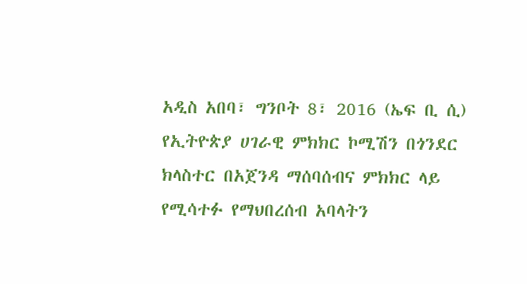አዲስ አበባ፣ ግንቦት 8፣ 2016 (ኤፍ ቢ ሲ) የኢትዮጵያ ሀገራዊ ምክክር ኮሚሽን በጎንደር ክላስተር በአጀንዳ ማሰባሰብና ምክክር ላይ የሚሳተፉ የማህበረሰብ አባላትን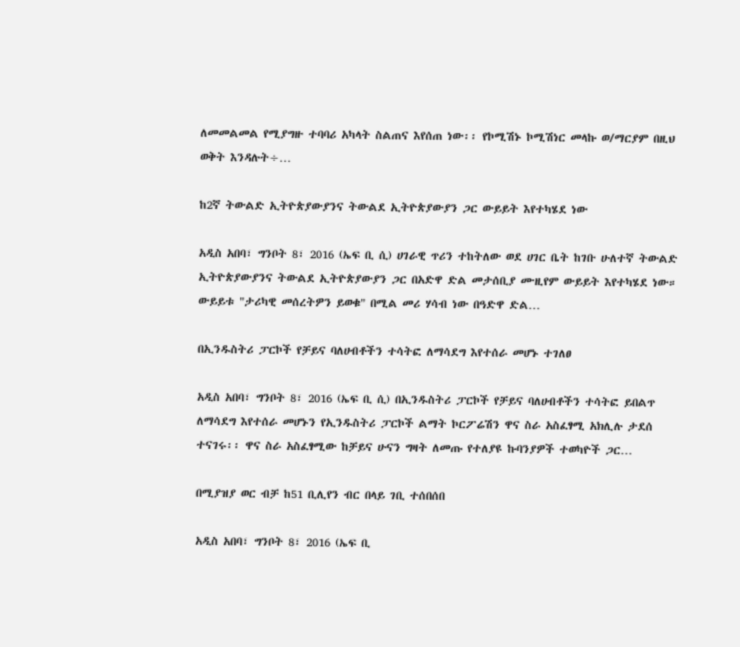ለመመልመል የሚያግዙ ተባባሪ አካላት ስልጠና እየሰጠ ነው፡፡ የኮሚሽኑ ኮሚሽነር መላኩ ወ/ማርያም በዚህ ወቅት እንዳሉት÷…

ከ2ኛ ትውልድ ኢትዮጵያውያንና ትውልደ ኢትዮጵያውያን ጋር ውይይት እየተካሄደ ነው

አዲስ አበባ፣ ግንቦት 8፣ 2016 (ኤፍ ቢ ሲ) ሀገራዊ ጥሪን ተከትለው ወደ ሀገር ቤት ከገቡ ሁለተኛ ትውልድ ኢትዮጵያውያንና ትውልደ ኢትዮጵያውያን ጋር በአድዋ ድል መታሰቢያ ሙዚየም ውይይት እየተካሄደ ነው። ውይይቱ "ታሪካዊ መሰረትዎን ይወቁ" በሚል መሪ ሃሳብ ነው በዓድዋ ድል…

በኢንዱስትሪ ፓርኮች የቻይና ባለሀብቶችን ተሳትፎ ለማሳደግ እየተሰራ መሆኑ ተገለፀ

አዲስ አበባ፣ ግንቦት 8፣ 2016 (ኤፍ ቢ ሲ) በኢንዱስትሪ ፓርኮች የቻይና ባለሀብቶችን ተሳትፎ ይበልጥ ለማሳደግ እየተሰራ መሆኑን የኢንዱስትሪ ፓርኮች ልማት ኮርፖሬሽን ዋና ስራ አስፈፃሚ አክሊሉ ታደሰ ተናገሩ፡፡ ዋና ስራ አስፈፃሚው ከቻይና ሁናን ግዛት ለመጡ የተለያዩ ኩባንያዎች ተወካዮች ጋር…

በሚያዝያ ወር ብቻ ከ51 ቢሊየን ብር በላይ ገቢ ተሰበሰበ

አዲስ አበባ፣ ግንቦት 8፣ 2016 (ኤፍ ቢ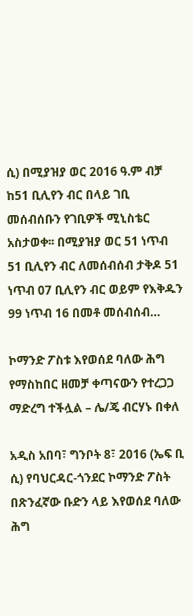ሲ) በሚያዝያ ወር 2016 ዓ.ም ብቻ ከ51 ቢሊየን ብር በላይ ገቢ መሰብሰቡን የገቢዎች ሚኒስቴር አስታወቀ፡፡ በሚያዝያ ወር 51 ነጥብ 51 ቢሊየን ብር ለመሰብሰብ ታቅዶ 51 ነጥብ 07 ቢሊየን ብር ወይም የእቅዱን 99 ነጥብ 16 በመቶ መሰብሰብ…

ኮማንድ ፖስቱ እየወሰደ ባለው ሕግ የማስከበር ዘመቻ ቀጣናውን የተረጋጋ ማድረግ ተችሏል – ሌ/ጄ ብርሃኑ በቀለ

አዲስ አበባ፣ ግንቦት 8፣ 2016 (ኤፍ ቢ ሲ) የባህርዳር-ጎንደር ኮማንድ ፖስት በጽንፈኛው ቡድን ላይ እየወሰደ ባለው ሕግ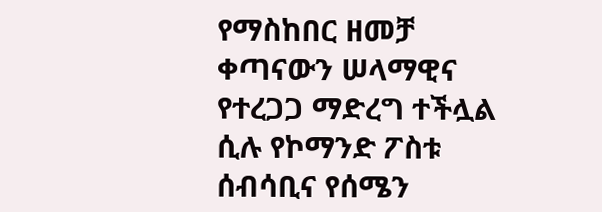የማስከበር ዘመቻ ቀጣናውን ሠላማዊና የተረጋጋ ማድረግ ተችሏል ሲሉ የኮማንድ ፖስቱ ሰብሳቢና የሰሜን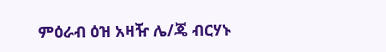ምዕራብ ዕዝ አዛዥ ሌ/ጄ ብርሃኑ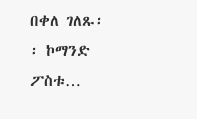በቀለ ገለጹ፡፡ ኮማንድ ፖስቱ…